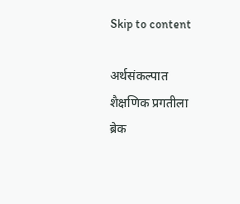Skip to content

अर्थसंकल्पात शैक्षणिक प्रगतीला ब्रेक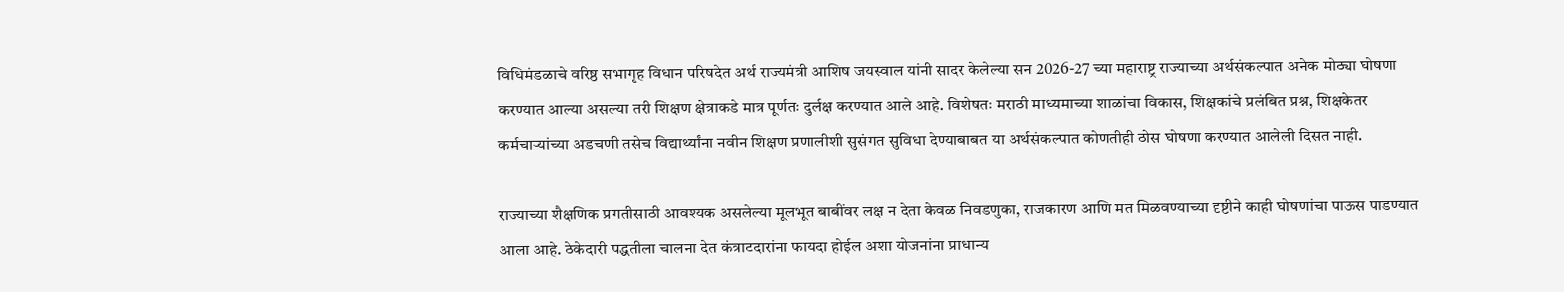विधिमंडळाचे वरिष्ठ सभागृह विधान परिषदेत अर्थ राज्यमंत्री आशिष जयस्वाल यांनी सादर केलेल्या सन 2026-27 च्या महाराष्ट्र राज्याच्या अर्थसंकल्पात अनेक मोठ्या घोषणा करण्यात आल्या असल्या तरी शिक्षण क्षेत्राकडे मात्र पूर्णतः दुर्लक्ष करण्यात आले आहे. विशेषतः मराठी माध्यमाच्या शाळांचा विकास, शिक्षकांचे प्रलंबित प्रश्न, शिक्षकेतर कर्मचाऱ्यांच्या अडचणी तसेच विद्यार्थ्यांना नवीन शिक्षण प्रणालीशी सुसंगत सुविधा देण्याबाबत या अर्थसंकल्पात कोणतीही ठोस घोषणा करण्यात आलेली दिसत नाही.

राज्याच्या शैक्षणिक प्रगतीसाठी आवश्यक असलेल्या मूलभूत बाबींवर लक्ष न देता केवळ निवडणुका, राजकारण आणि मत मिळवण्याच्या दृष्टीने काही घोषणांचा पाऊस पाडण्यात आला आहे. ठेकेदारी पद्धतीला चालना देत कंत्राटदारांना फायदा होईल अशा योजनांना प्राधान्य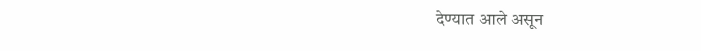देण्यात आले असून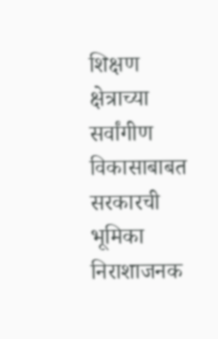शिक्षण क्षेत्राच्या सर्वांगीण विकासाबाबत सरकारची भूमिका निराशाजनक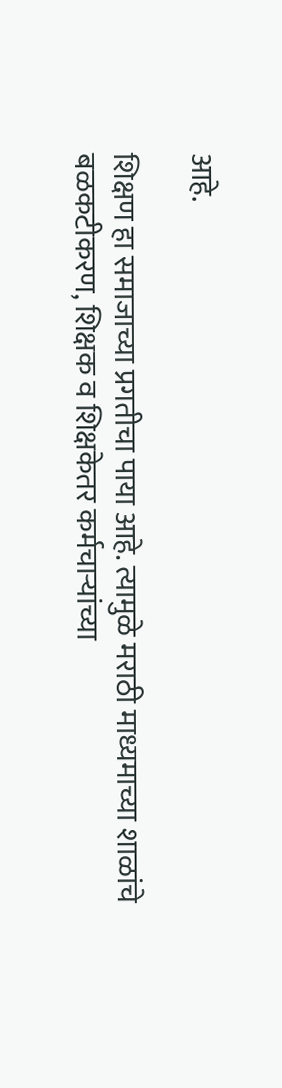आहे.

शिक्षण हा समाजाच्या प्रगतीचा पाया आहे. त्यामुळे मराठी माध्यमाच्या शाळांचे बळकटीकरण, शिक्षक व शिक्षकेतर कर्मचाऱ्यांच्या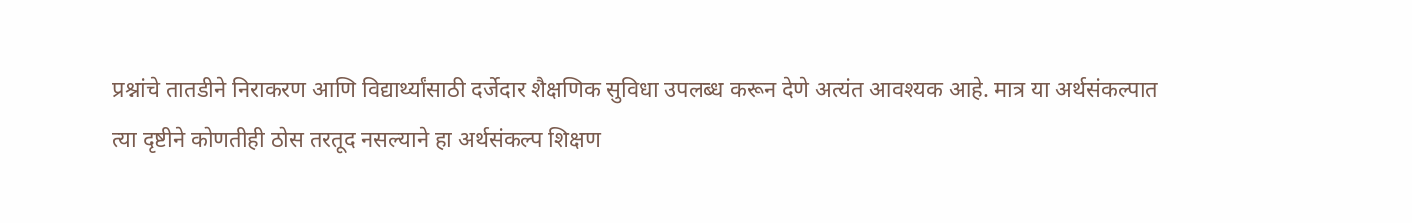प्रश्नांचे तातडीने निराकरण आणि विद्यार्थ्यांसाठी दर्जेदार शैक्षणिक सुविधा उपलब्ध करून देणे अत्यंत आवश्यक आहे. मात्र या अर्थसंकल्पात त्या दृष्टीने कोणतीही ठोस तरतूद नसल्याने हा अर्थसंकल्प शिक्षण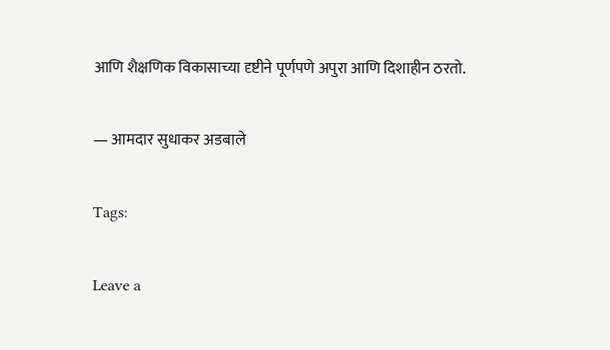आणि शैक्षणिक विकासाच्या दृष्टीने पूर्णपणे अपुरा आणि दिशाहीन ठरतो.

— आमदार सुधाकर अडबाले

Tags:

Leave a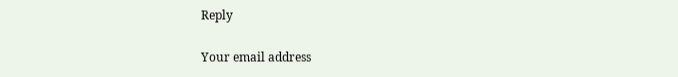Reply

Your email address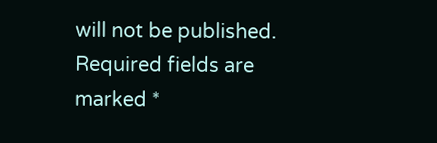will not be published. Required fields are marked *